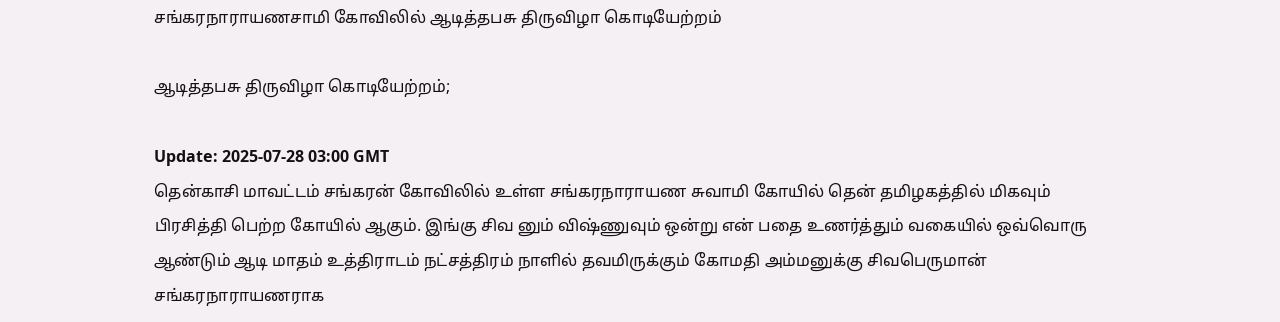சங்கரநாராயணசாமி கோவிலில் ஆடித்தபசு திருவிழா கொடியேற்றம்

ஆடித்தபசு திருவிழா கொடியேற்றம்;

Update: 2025-07-28 03:00 GMT
தென்காசி மாவட்டம் சங்கரன் கோவிலில் உள்ள சங்கரநாராயண சுவாமி கோயில் தென் தமிழகத்தில் மிகவும் பிரசித்தி பெற்ற கோயில் ஆகும். இங்கு சிவ னும் விஷ்ணுவும் ஒன்று என் பதை உணர்த்தும் வகையில் ஒவ்வொரு ஆண்டும் ஆடி மாதம் உத்திராடம் நட்சத்திரம் நாளில் தவமிருக்கும் கோமதி அம்மனுக்கு சிவபெருமான் சங்கரநாராயணராக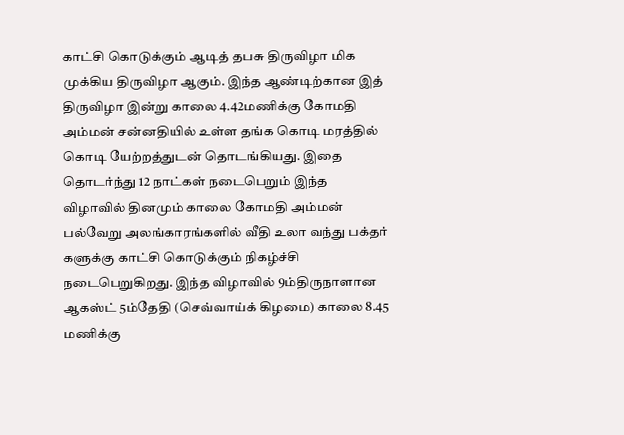காட்சி கொடுக்கும் ஆடித் தபசு திருவிழா மிக முக்கிய திருவிழா ஆகும். இந்த ஆண்டிற்கான இத் திருவிழா இன்று காலை 4.42மணிக்கு கோமதி அம்மன் சன்னதியில் உள்ள தங்க கொடி மரத்தில் கொடி யேற்றத்துடன் தொடங்கியது. இதை தொடர்ந்து 12 நாட்கள் நடைபெறும் இந்த விழாவில் தினமும் காலை கோமதி அம்மன் பல்வேறு அலங்காரங்களில் வீதி உலா வந்து பக்தர் களுக்கு காட்சி கொடுக்கும் நிகழ்ச்சி நடைபெறுகிறது. இந்த விழாவில் 9ம்திருநாளான ஆகஸ்ட் 5ம்தேதி (செவ்வாய்க் கிழமை) காலை 8.45 மணிக்கு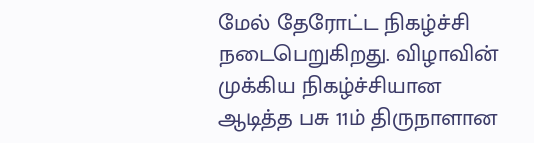மேல் தேரோட்ட நிகழ்ச்சி நடைபெறுகிறது. விழாவின் முக்கிய நிகழ்ச்சியான ஆடித்த பசு 11ம் திருநாளான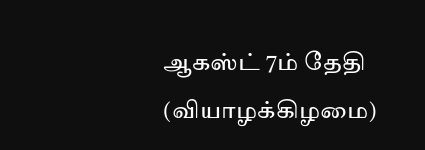ஆகஸ்ட் 7ம் தேதி (வியாழக்கிழமை)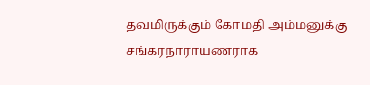தவமிருக்கும் கோமதி அம்மனுக்கு சங்கரநாராயணராக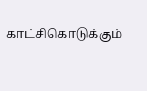காட்சிகொடுக்கும்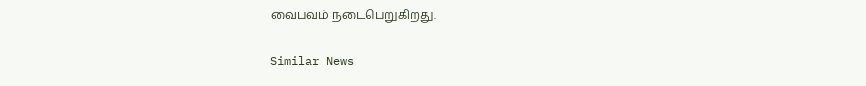வைபவம் நடைபெறுகிறது.

Similar News